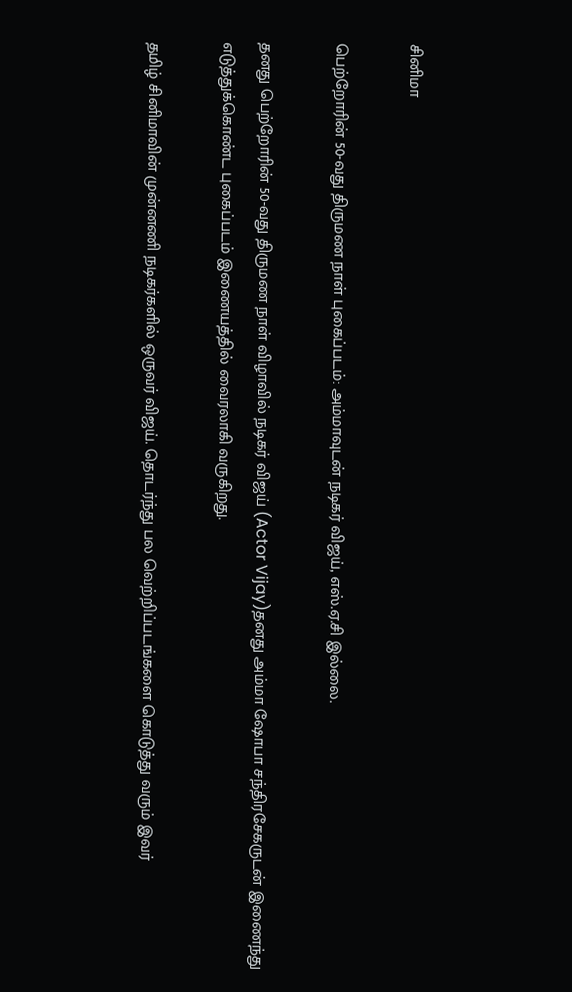சினிமா

பெற்றோரின் 50-வது திருமண நாள் புகைப்படம்: அம்மாவுடன் நடிகர் விஜய், எஸ்.ஏ.சி இல்லை.

தனது பெற்றோரின் 50-வது திருமண நாள் விழாவில் நடிகர் விஜய் (Actor Vijay)தனது அம்மா ஷோபா சந்திரசேகருடன் இணைந்து எடுத்துக்கொண்ட புகைப்படம் இணையத்தில் வைரலாகி வருகிறது.

தமிழ் சினிமாவின் முன்னணி நடிகர்களில் ஒருவர் விஜய். தொடர்ந்து பல வெற்றிப்படங்களை கொடுத்து வரும் இவர்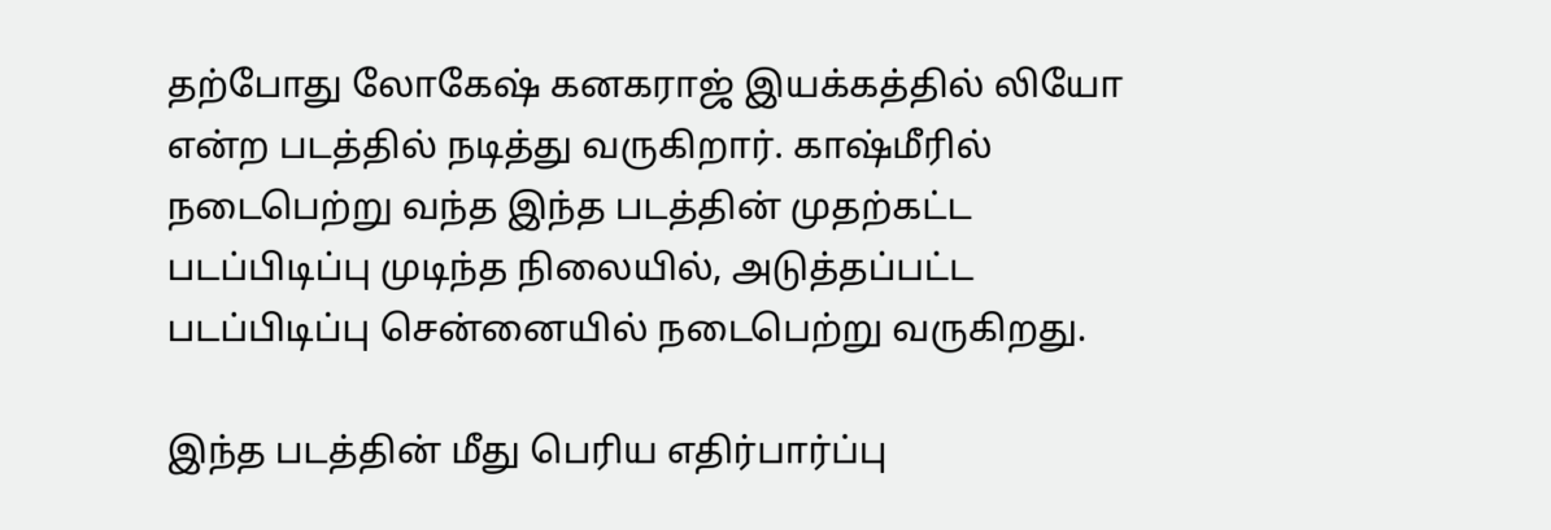தற்போது லோகேஷ் கனகராஜ் இயக்கத்தில் லியோ என்ற படத்தில் நடித்து வருகிறார். காஷ்மீரில் நடைபெற்று வந்த இந்த படத்தின் முதற்கட்ட படப்பிடிப்பு முடிந்த நிலையில், அடுத்தப்பட்ட படப்பிடிப்பு சென்னையில் நடைபெற்று வருகிறது.

இந்த படத்தின் மீது பெரிய எதிர்பார்ப்பு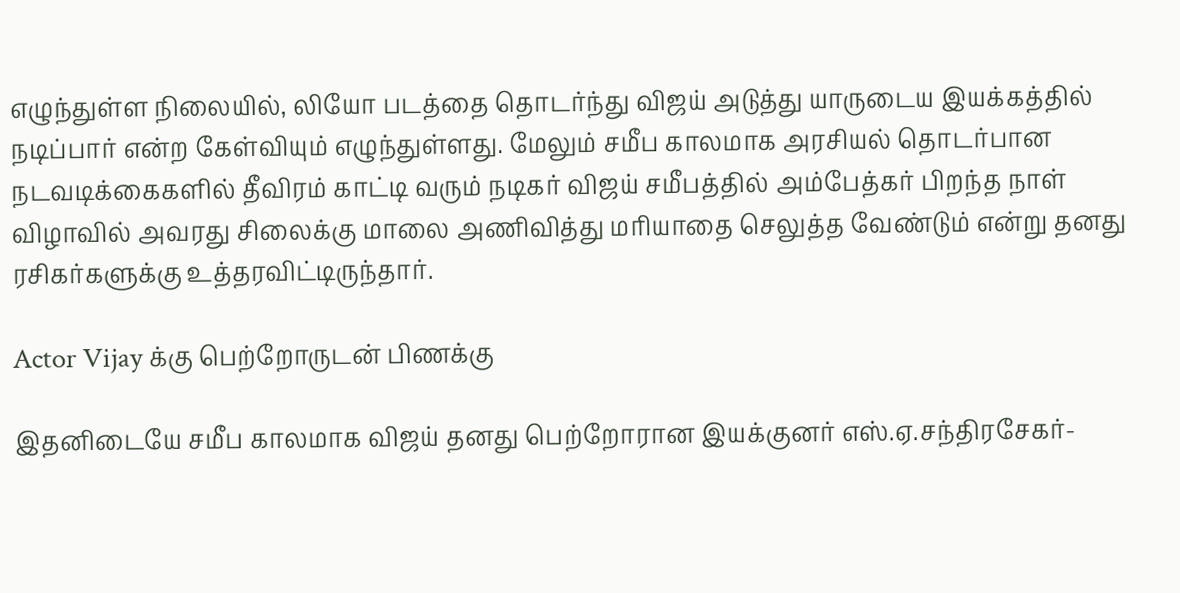எழுந்துள்ள நிலையில், லியோ படத்தை தொடர்ந்து விஜய் அடுத்து யாருடைய இயக்கத்தில் நடிப்பார் என்ற கேள்வியும் எழுந்துள்ளது. மேலும் சமீப காலமாக அரசியல் தொடர்பான நடவடிக்கைகளில் தீவிரம் காட்டி வரும் நடிகர் விஜய் சமீபத்தில் அம்பேத்கர் பிறந்த நாள் விழாவில் அவரது சிலைக்கு மாலை அணிவித்து மரியாதை செலுத்த வேண்டும் என்று தனது ரசிகர்களுக்கு உத்தரவிட்டிருந்தார்.

Actor Vijay க்கு பெற்றோருடன் பிணக்கு

இதனிடையே சமீப காலமாக விஜய் தனது பெற்றோரான இயக்குனர் எஸ்.ஏ.சந்திரசேகர்-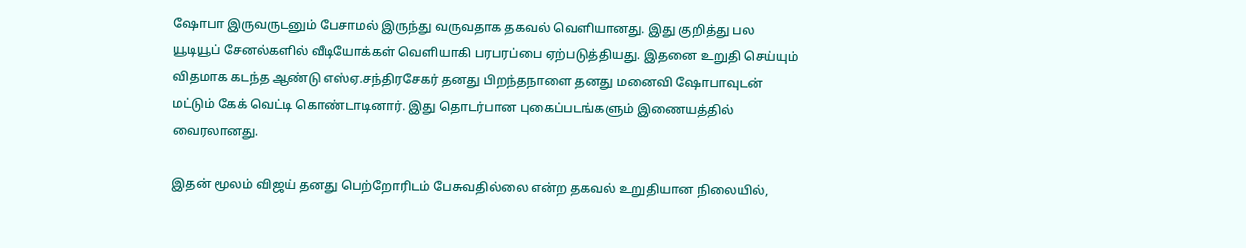ஷோபா இருவருடனும் பேசாமல் இருந்து வருவதாக தகவல் வெளியானது. இது குறித்து பல யூடியூப் சேனல்களில் வீடியோக்கள் வெளியாகி பரபரப்பை ஏற்படுத்தியது. இதனை உறுதி செய்யும் விதமாக கடந்த ஆண்டு எஸ்ஏ.சந்திரசேகர் தனது பிறந்தநாளை தனது மனைவி ஷோபாவுடன் மட்டும் கேக் வெட்டி கொண்டாடினார். இது தொடர்பான புகைப்படங்களும் இணையத்தில் வைரலானது.

இதன் மூலம் விஜய் தனது பெற்றோரிடம் பேசுவதில்லை என்ற தகவல் உறுதியான நிலையில்,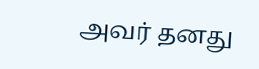அவர் தனது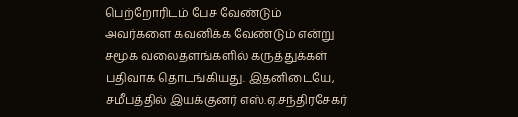பெற்றோரிடம் பேச வேண்டும் அவர்களை கவனிக்க வேண்டும் என்று சமூக வலைதளங்களில் கருத்துக்கள் பதிவாக தொடங்கியது. இதனிடையே, சமீபத்தில் இயக்குனர் எஸ்.ஏ.சந்திரசேகர்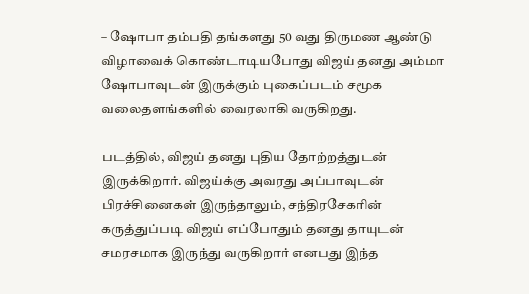– ஷோபா தம்பதி தங்களது 50 வது திருமண ஆண்டு விழாவைக் கொண்டாடியபோது விஜய் தனது அம்மா ஷோபாவுடன் இருக்கும் புகைப்படம் சமூக வலைதளங்களில் வைரலாகி வருகிறது.

படத்தில், விஜய் தனது புதிய தோற்றத்துடன் இருக்கிறார். விஜய்க்கு அவரது அப்பாவுடன் பிரச்சினைகள் இருந்தாலும், சந்திரசேகரின் கருத்துப்படி விஜய் எப்போதும் தனது தாயுடன் சமரசமாக இருந்து வருகிறார் எனபது இந்த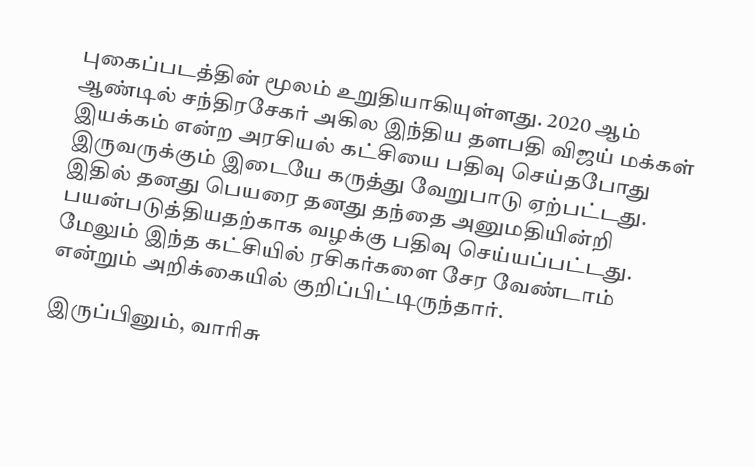புகைப்படத்தின் மூலம் உறுதியாகியுள்ளது. 2020 ஆம் ஆண்டில் சந்திரசேகர் அகில இந்திய தளபதி விஜய் மக்கள் இயக்கம் என்ற அரசியல் கட்சியை பதிவு செய்தபோது இருவருக்கும் இடையே கருத்து வேறுபாடு ஏற்பட்டது. இதில் தனது பெயரை தனது தந்தை அனுமதியின்றி பயன்படுத்தியதற்காக வழக்கு பதிவு செய்யப்பட்டது. மேலும் இந்த கட்சியில் ரசிகர்களை சேர வேண்டாம் என்றும் அறிக்கையில் குறிப்பிட்டிருந்தார்.

இருப்பினும், வாரிசு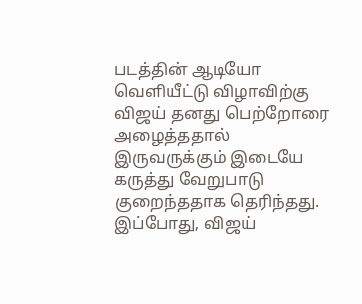படத்தின் ஆடியோ வெளியீட்டு விழாவிற்கு விஜய் தனது பெற்றோரை அழைத்ததால் இருவருக்கும் இடையே கருத்து வேறுபாடு குறைந்ததாக தெரிந்தது. இப்போது, விஜய்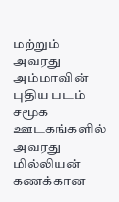மற்றும் அவரது அம்மாவின் புதிய படம் சமூக ஊடகங்களில் அவரது மில்லியன் கணக்கான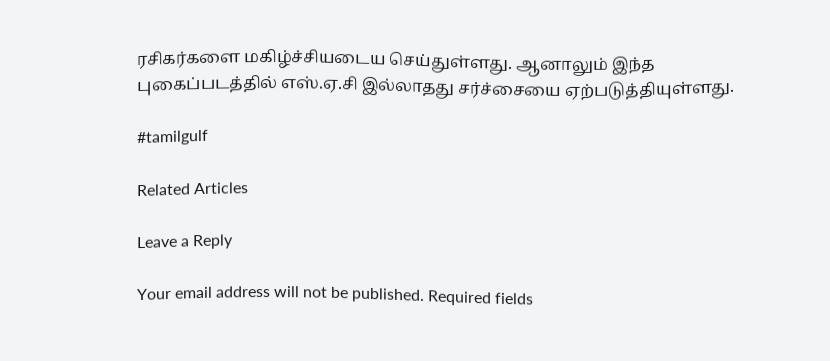ரசிகர்களை மகிழ்ச்சியடைய செய்துள்ளது. ஆனாலும் இந்த புகைப்படத்தில் எஸ்.ஏ.சி இல்லாதது சர்ச்சையை ஏற்படுத்தியுள்ளது.

#tamilgulf

Related Articles

Leave a Reply

Your email address will not be published. Required fields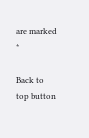are marked *

Back to top button